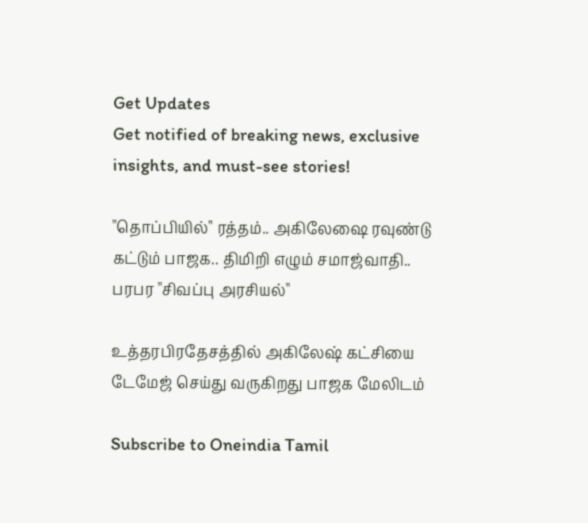Get Updates
Get notified of breaking news, exclusive insights, and must-see stories!

"தொப்பியில்" ரத்தம்.. அகிலேஷை ரவுண்டு கட்டும் பாஜக.. திமிறி எழும் சமாஜ்வாதி.. பரபர "சிவப்பு அரசியல்"

உத்தரபிரதேசத்தில் அகிலேஷ் கட்சியை டேமேஜ் செய்து வருகிறது பாஜக மேலிடம்

Subscribe to Oneindia Tamil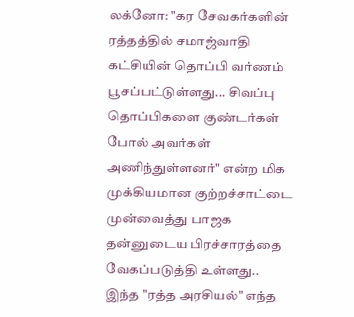லக்னோ: "கர சேவகர்களின் ரத்தத்தில் சமாஜ்வாதி கட்சியின் தொப்பி வர்ணம் பூசப்பட்டுள்ளது... சிவப்பு தொப்பிகளை குண்டர்கள் போல் அவர்கள் அணிந்துள்ளனர்" என்ற மிக முக்கியமான குற்றச்சாட்டை முன்வைத்து பாஜக தன்னுடைய பிரச்சாரத்தை வேகப்படுத்தி உள்ளது.. இந்த "ரத்த அரசியல்" எந்த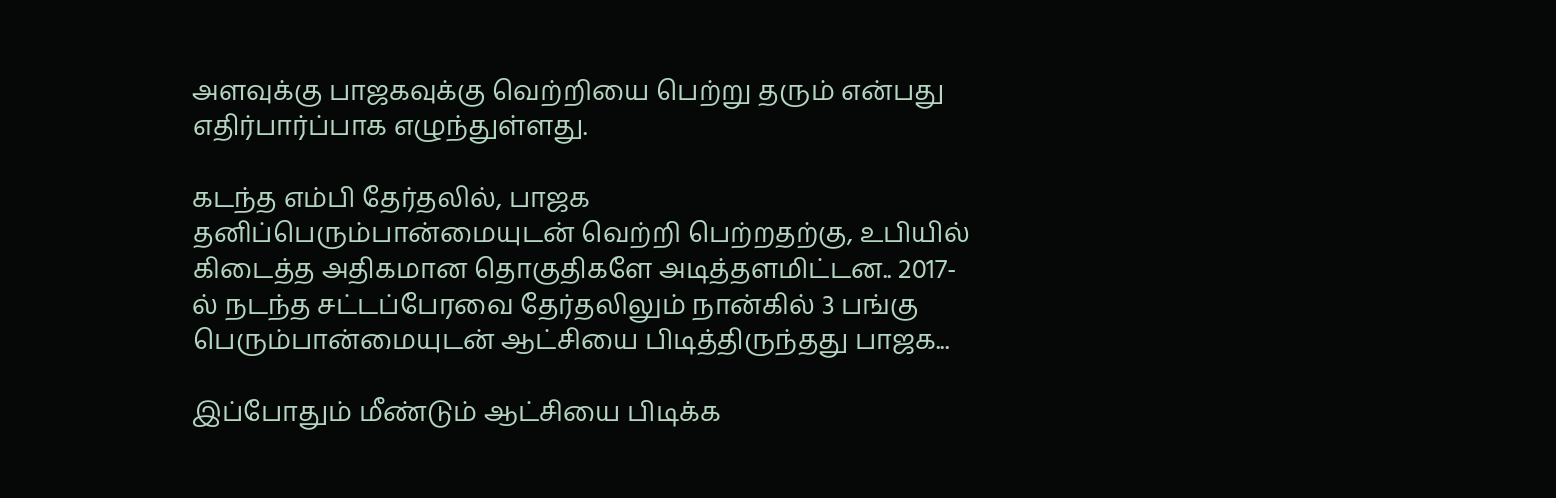அளவுக்கு பாஜகவுக்கு வெற்றியை பெற்று தரும் என்பது எதிர்பார்ப்பாக எழுந்துள்ளது.

கடந்த எம்பி தேர்தலில், பாஜக தனிப்பெரும்பான்மையுடன் வெற்றி பெற்றதற்கு, உபியில் கிடைத்த அதிகமான தொகுதிகளே அடித்தளமிட்டன.. 2017-ல் நடந்த சட்டப்பேரவை தேர்தலிலும் நான்கில் 3 பங்கு பெரும்பான்மையுடன் ஆட்சியை பிடித்திருந்தது பாஜக...

இப்போதும் மீண்டும் ஆட்சியை பிடிக்க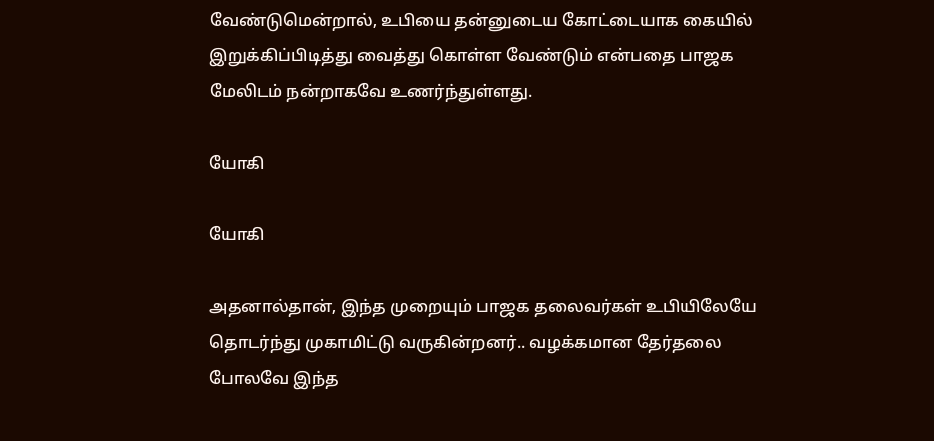வேண்டுமென்றால், உபியை தன்னுடைய கோட்டையாக கையில் இறுக்கிப்பிடித்து வைத்து கொள்ள வேண்டும் என்பதை பாஜக மேலிடம் நன்றாகவே உணர்ந்துள்ளது.

யோகி

யோகி

அதனால்தான், இந்த முறையும் பாஜக தலைவர்கள் உபியிலேயே தொடர்ந்து முகாமிட்டு வருகின்றனர்.. வழக்கமான தேர்தலை போலவே இந்த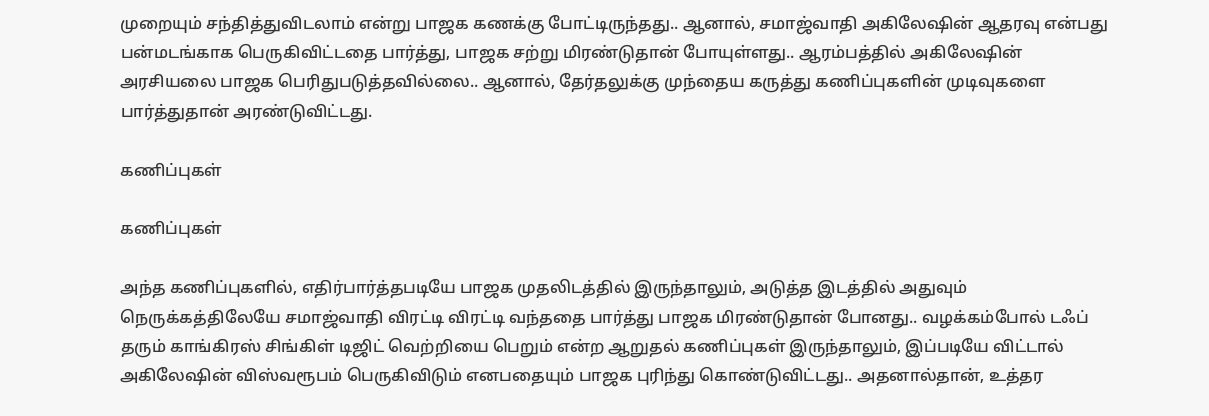முறையும் சந்தித்துவிடலாம் என்று பாஜக கணக்கு போட்டிருந்தது.. ஆனால், சமாஜ்வாதி அகிலேஷின் ஆதரவு என்பது பன்மடங்காக பெருகிவிட்டதை பார்த்து, பாஜக சற்று மிரண்டுதான் போயுள்ளது.. ஆரம்பத்தில் அகிலேஷின் அரசியலை பாஜக பெரிதுபடுத்தவில்லை.. ஆனால், தேர்தலுக்கு முந்தைய கருத்து கணிப்புகளின் முடிவுகளை பார்த்துதான் அரண்டுவிட்டது.

கணிப்புகள்

கணிப்புகள்

அந்த கணிப்புகளில், எதிர்பார்த்தபடியே பாஜக முதலிடத்தில் இருந்தாலும், அடுத்த இடத்தில் அதுவும் நெருக்கத்திலேயே சமாஜ்வாதி விரட்டி விரட்டி வந்ததை பார்த்து பாஜக மிரண்டுதான் போனது.. வழக்கம்போல் டஃப் தரும் காங்கிரஸ் சிங்கிள் டிஜிட் வெற்றியை பெறும் என்ற ஆறுதல் கணிப்புகள் இருந்தாலும், இப்படியே விட்டால் அகிலேஷின் விஸ்வரூபம் பெருகிவிடும் எனபதையும் பாஜக புரிந்து கொண்டுவிட்டது.. அதனால்தான், உத்தர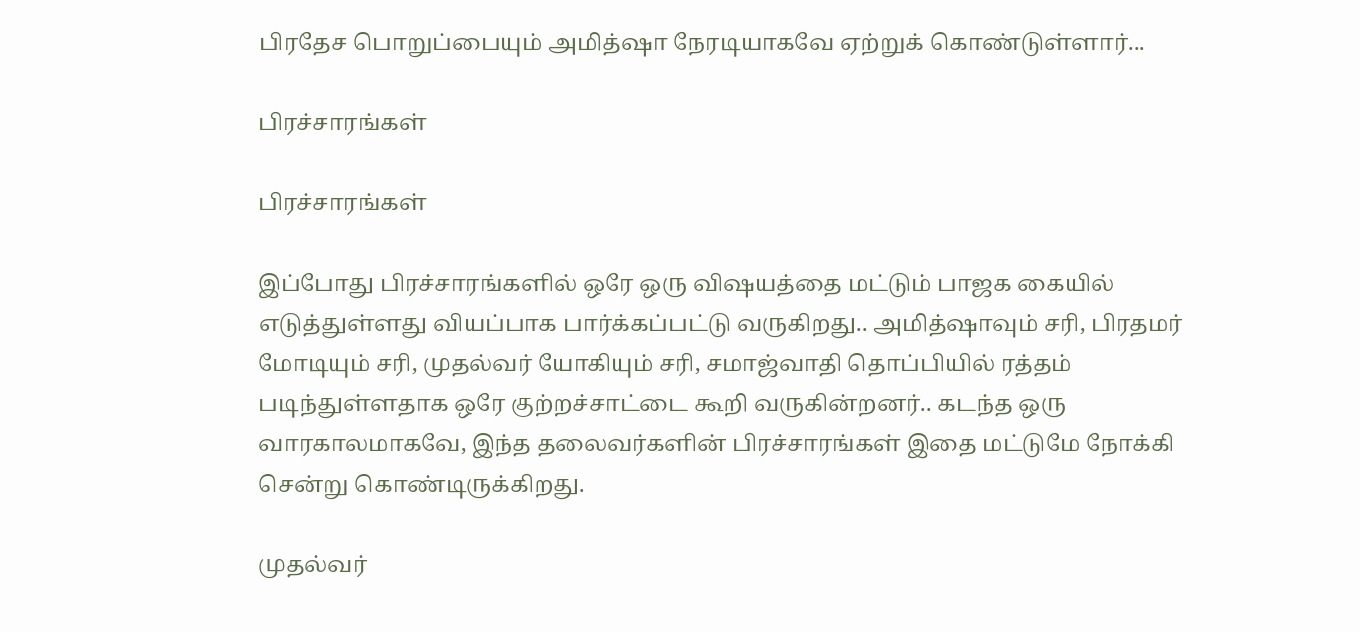பிரதேச பொறுப்பையும் அமித்ஷா நேரடியாகவே ஏற்றுக் கொண்டுள்ளார்...

பிரச்சாரங்கள்

பிரச்சாரங்கள்

இப்போது பிரச்சாரங்களில் ஒரே ஒரு விஷயத்தை மட்டும் பாஜக கையில் எடுத்துள்ளது வியப்பாக பார்க்கப்பட்டு வருகிறது.. அமித்ஷாவும் சரி, பிரதமர் மோடியும் சரி, முதல்வர் யோகியும் சரி, சமாஜ்வாதி தொப்பியில் ரத்தம் படிந்துள்ளதாக ஒரே குற்றச்சாட்டை கூறி வருகின்றனர்.. கடந்த ஒரு வாரகாலமாகவே, இந்த தலைவர்களின் பிரச்சாரங்கள் இதை மட்டுமே நோக்கி சென்று கொண்டிருக்கிறது.

முதல்வர்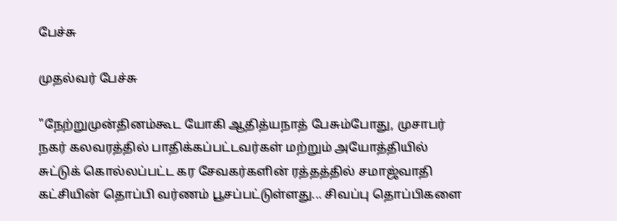பேச்சு

முதல்வர் பேச்சு

"நேற்றுமுன்தினம்கூட யோகி ஆதித்யநாத் பேசும்போது, முசாபர் நகர் கலவரத்தில் பாதிக்கப்பட்டவர்கள் மற்றும் அயோத்தியில் சுட்டுக் கொல்லப்பட்ட கர சேவகர்களின் ரத்தத்தில் சமாஜ்வாதி கட்சியின் தொப்பி வர்ணம் பூசப்பட்டுள்ளது... சிவப்பு தொப்பிகளை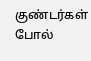குண்டர்கள் போல்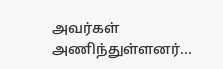அவர்கள் அணிந்துள்ளனர்...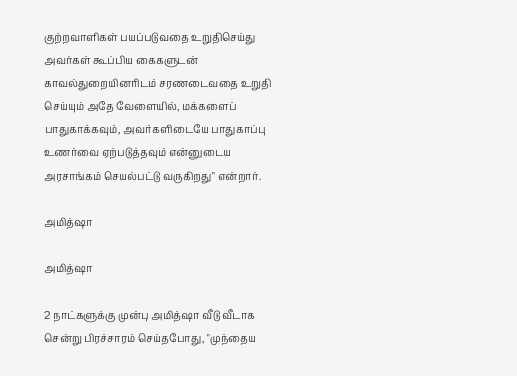குற்றவாளிகள் பயப்படுவதை உறுதிசெய்து அவர்கள் கூப்பிய கைகளுடன் காவல்துறையினரிடம் சரணடைவதை உறுதி செய்யும் அதே வேளையில், மக்களைப் பாதுகாக்கவும், அவர்களிடையே பாதுகாப்பு உணர்வை ஏற்படுத்தவும் என்னுடைய அரசாங்கம் செயல்பட்டு வருகிறது" என்றார்.

அமித்ஷா

அமித்ஷா

2 நாட்களுக்கு முன்பு அமித்ஷா வீடு வீடாக சென்று பிரச்சாரம் செய்தபோது, "முந்தைய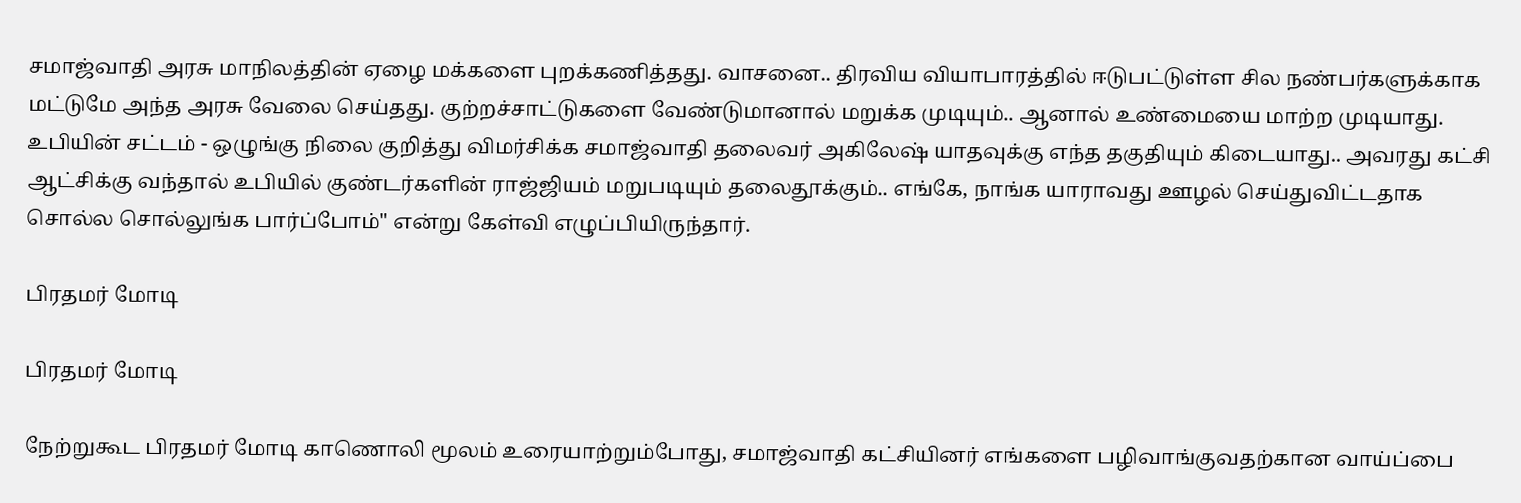சமாஜ்வாதி அரசு மாநிலத்தின் ஏழை மக்களை புறக்கணித்தது. வாசனை.. திரவிய வியாபாரத்தில் ஈடுபட்டுள்ள சில நண்பர்களுக்காக மட்டுமே அந்த அரசு வேலை செய்தது. குற்றச்சாட்டுகளை வேண்டுமானால் மறுக்க முடியும்.. ஆனால் உண்மையை மாற்ற முடியாது. உபியின் சட்டம் - ஒழுங்கு நிலை குறித்து விமர்சிக்க சமாஜ்வாதி தலைவர் அகிலேஷ் யாதவுக்கு எந்த தகுதியும் கிடையாது.. அவரது கட்சி ஆட்சிக்கு வந்தால் உபியில் குண்டர்களின் ராஜ்ஜியம் மறுபடியும் தலைதூக்கும்.. எங்கே, நாங்க யாராவது ஊழல் செய்துவிட்டதாக சொல்ல சொல்லுங்க பார்ப்போம்" என்று கேள்வி எழுப்பியிருந்தார்.

பிரதமர் மோடி

பிரதமர் மோடி

நேற்றுகூட பிரதமர் மோடி காணொலி மூலம் உரையாற்றும்போது, சமாஜ்வாதி கட்சியினர் எங்களை பழிவாங்குவதற்கான வாய்ப்பை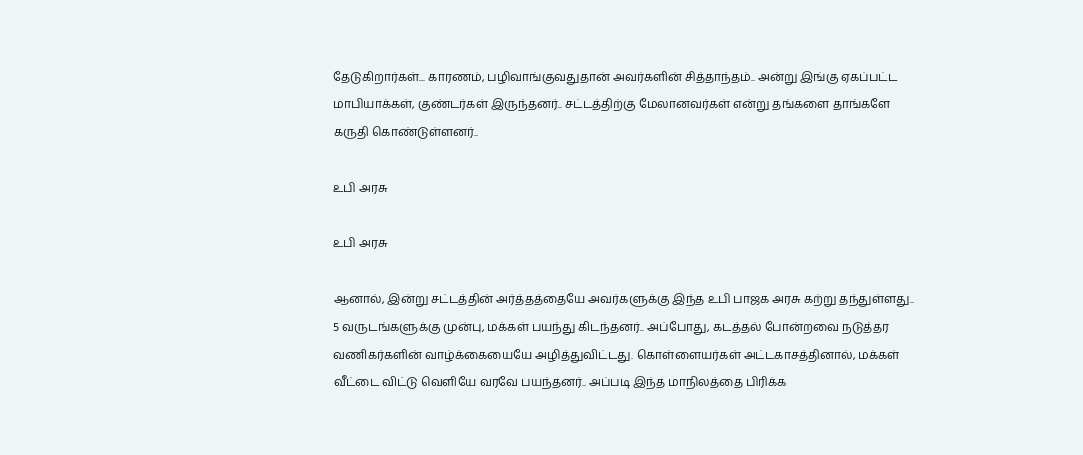தேடுகிறார்கள்... காரணம், பழிவாங்குவதுதான் அவர்களின் சித்தாந்தம்.. அன்று இங்கு ஏகப்பட்ட மாபியாக்கள், குண்டர்கள் இருந்தனர்.. சட்டத்திற்கு மேலானவர்கள் என்று தங்களை தாங்களே கருதி கொண்டுள்ளனர்..

உபி அரசு

உபி அரசு

ஆனால், இன்று சட்டத்தின் அர்த்தத்தையே அவர்களுக்கு இந்த உபி பாஜக அரசு கற்று தந்துள்ளது.. 5 வருடங்களுக்கு முன்பு, மக்கள் பயந்து கிடந்தனர்.. அப்போது, கடத்தல் போன்றவை நடுத்தர வணிகர்களின் வாழ்க்கையையே அழித்துவிட்டது. கொள்ளையர்கள் அட்டகாசத்தினால், மக்கள் வீட்டை விட்டு வெளியே வரவே பயந்தனர்.. அப்படி இந்த மாநிலத்தை பிரிக்க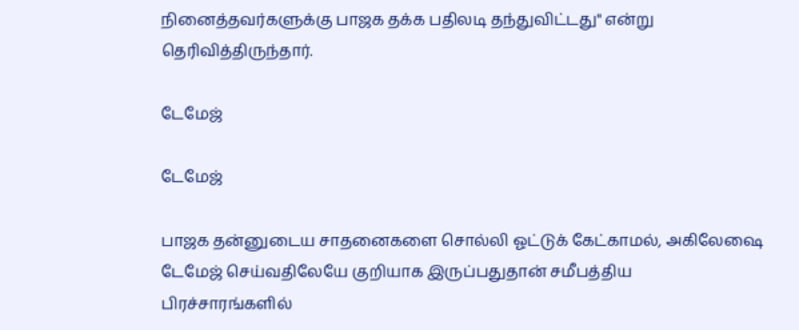நினைத்தவர்களுக்கு பாஜக தக்க பதிலடி தந்துவிட்டது" என்று தெரிவித்திருந்தார்.

டேமேஜ்

டேமேஜ்

பாஜக தன்னுடைய சாதனைகளை சொல்லி ஓட்டுக் கேட்காமல், அகிலேஷை டேமேஜ் செய்வதிலேயே குறியாக இருப்பதுதான் சமீபத்திய பிரச்சாரங்களில்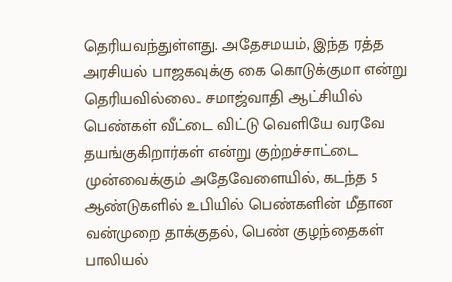தெரியவந்துள்ளது. அதேசமயம், இந்த ரத்த அரசியல் பாஜகவுக்கு கை கொடுக்குமா என்று தெரியவில்லை.. சமாஜ்வாதி ஆட்சியில் பெண்கள் வீட்டை விட்டு வெளியே வரவே தயங்குகிறார்கள் என்று குற்றச்சாட்டை முன்வைக்கும் அதேவேளையில், கடந்த 5 ஆண்டுகளில் உபியில் பெண்களின் மீதான வன்முறை தாக்குதல், பெண் குழந்தைகள் பாலியல்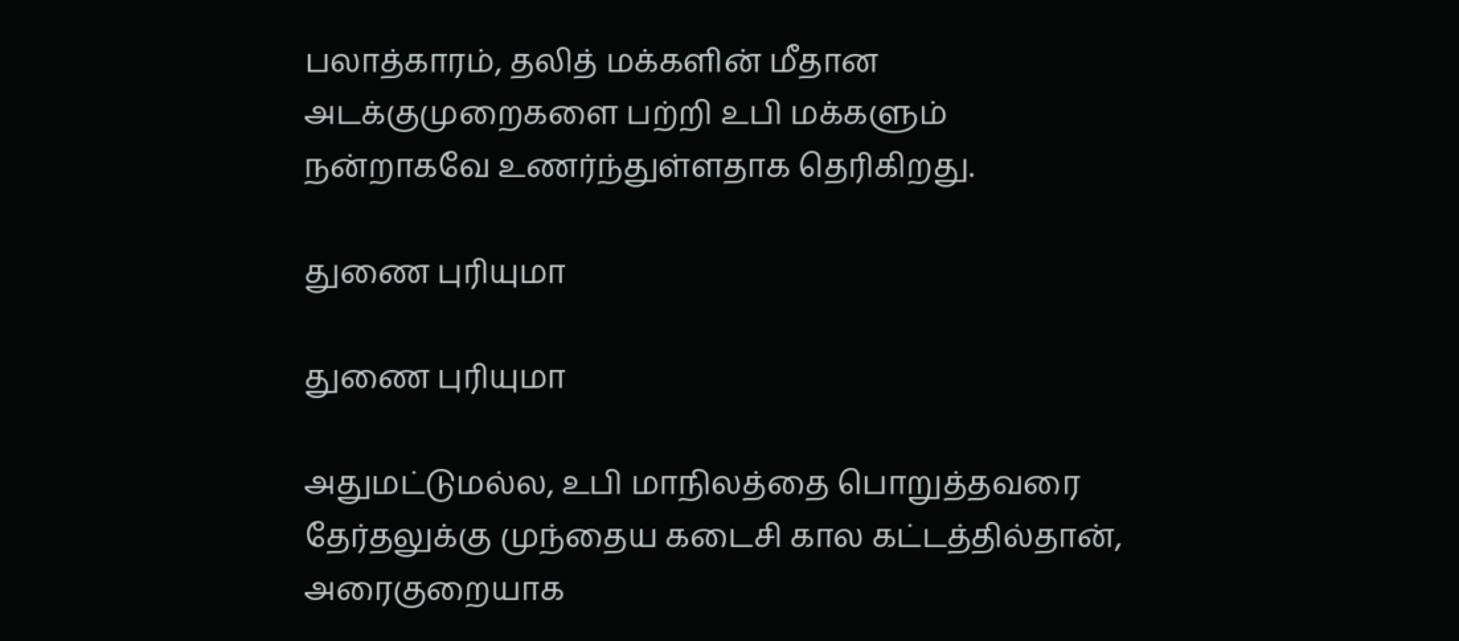பலாத்காரம், தலித் மக்களின் மீதான அடக்குமுறைகளை பற்றி உபி மக்களும் நன்றாகவே உணர்ந்துள்ளதாக தெரிகிறது.

துணை புரியுமா

துணை புரியுமா

அதுமட்டுமல்ல, உபி மாநிலத்தை பொறுத்தவரை தேர்தலுக்கு முந்தைய கடைசி கால கட்டத்தில்தான், அரைகுறையாக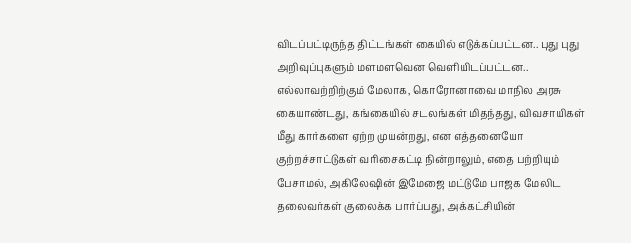விடப்பட்டிருந்த திட்டங்கள் கையில் எடுக்கப்பட்டன.. புது புது அறிவுப்புகளும் மளமளவென வெளியிடப்பட்டன.. எல்லாவற்றிற்கும் மேலாக, கொரோனாவை மாநில அரசு கையாண்டது, கங்கையில் சடலங்கள் மிதந்தது, விவசாயிகள் மீது கார்களை ஏற்ற முயன்றது, என எத்தனையோ குற்றச்சாட்டுகள் வரிசைகட்டி நின்றாலும், எதை பற்றியும் பேசாமல், அகிலேஷின் இமேஜை மட்டுமே பாஜக மேலிட தலைவர்கள் குலைக்க பார்ப்பது, அக்கட்சியின்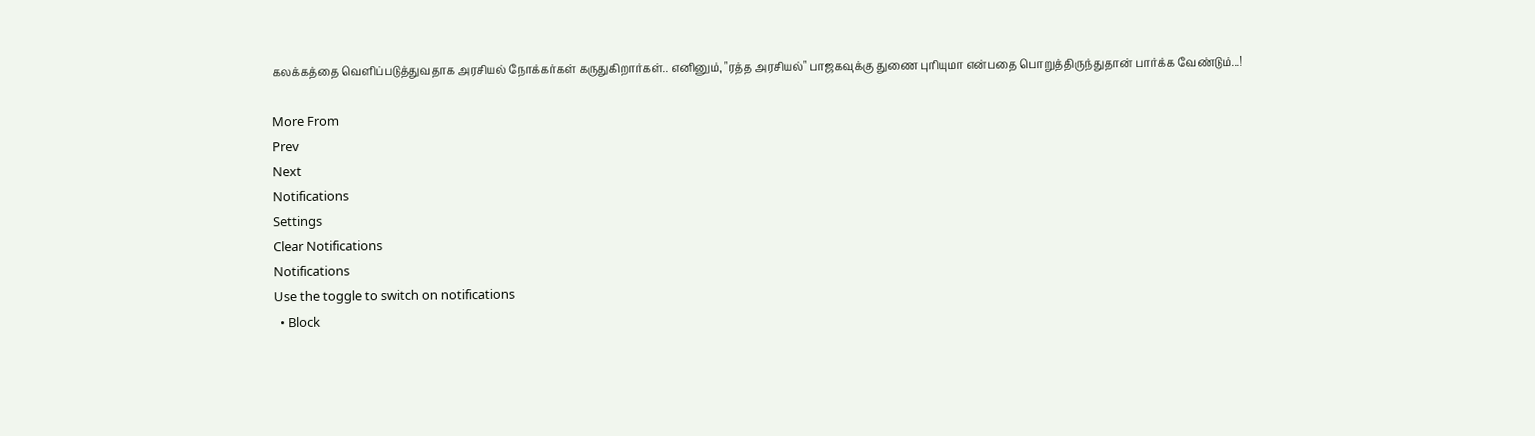கலக்கத்தை வெளிப்படுத்துவதாக அரசியல் நோக்கர்கள் கருதுகிறார்கள்.. எனினும், "ரத்த அரசியல்" பாஜகவுக்கு துணை புரியுமா என்பதை பொறுத்திருந்துதான் பார்க்க வேண்டும்...!

More From
Prev
Next
Notifications
Settings
Clear Notifications
Notifications
Use the toggle to switch on notifications
  • Block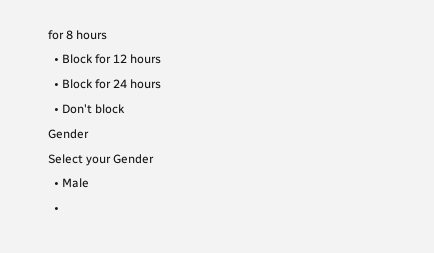for 8 hours
  • Block for 12 hours
  • Block for 24 hours
  • Don't block
Gender
Select your Gender
  • Male
  •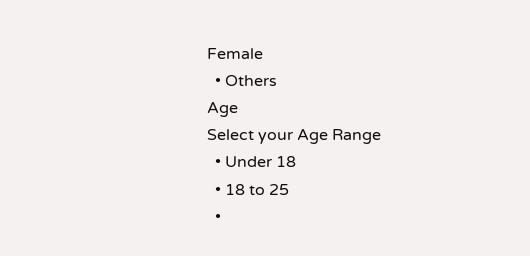Female
  • Others
Age
Select your Age Range
  • Under 18
  • 18 to 25
  •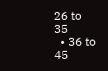26 to 35
  • 36 to 45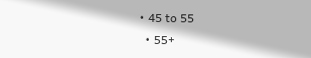• 45 to 55
  • 55+